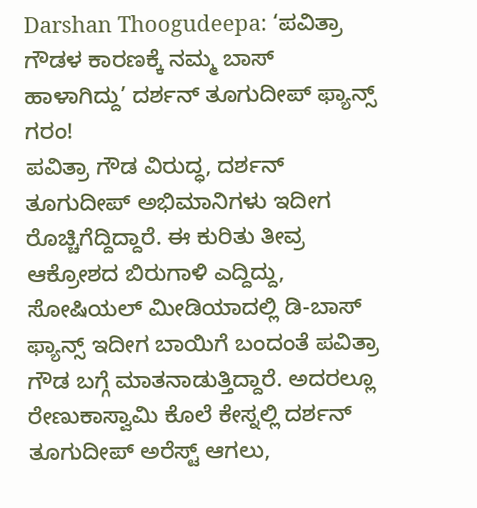Darshan Thoogudeepa: ‘ಪವಿತ್ರಾ ಗೌಡಳ ಕಾರಣಕ್ಕೆ ನಮ್ಮ ಬಾಸ್ ಹಾಳಾಗಿದ್ದು’ ದರ್ಶನ್ ತೂಗುದೀಪ್ ಫ್ಯಾನ್ಸ್ ಗರಂ!
ಪವಿತ್ರಾ ಗೌಡ ವಿರುದ್ಧ, ದರ್ಶನ್ ತೂಗುದೀಪ್ ಅಭಿಮಾನಿಗಳು ಇದೀಗ ರೊಚ್ಚಿಗೆದ್ದಿದ್ದಾರೆ. ಈ ಕುರಿತು ತೀವ್ರ ಆಕ್ರೋಶದ ಬಿರುಗಾಳಿ ಎದ್ದಿದ್ದು, ಸೋಷಿಯಲ್ ಮೀಡಿಯಾದಲ್ಲಿ ಡಿ-ಬಾಸ್ ಫ್ಯಾನ್ಸ್ ಇದೀಗ ಬಾಯಿಗೆ ಬಂದಂತೆ ಪವಿತ್ರಾ ಗೌಡ ಬಗ್ಗೆ ಮಾತನಾಡುತ್ತಿದ್ದಾರೆ. ಅದರಲ್ಲೂ ರೇಣುಕಾಸ್ವಾಮಿ ಕೊಲೆ ಕೇಸ್ನಲ್ಲಿ ದರ್ಶನ್ ತೂಗುದೀಪ್ ಅರೆಸ್ಟ್ ಆಗಲು,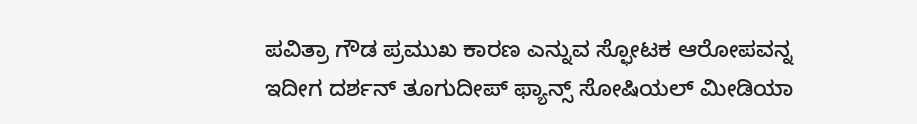ಪವಿತ್ರಾ ಗೌಡ ಪ್ರಮುಖ ಕಾರಣ ಎನ್ನುವ ಸ್ಫೋಟಕ ಆರೋಪವನ್ನ ಇದೀಗ ದರ್ಶನ್ ತೂಗುದೀಪ್ ಫ್ಯಾನ್ಸ್ ಸೋಷಿಯಲ್ ಮೀಡಿಯಾ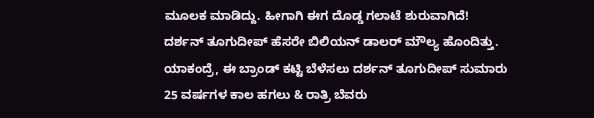ಮೂಲಕ ಮಾಡಿದ್ದು. ಹೀಗಾಗಿ ಈಗ ದೊಡ್ಡ ಗಲಾಟೆ ಶುರುವಾಗಿದೆ!
ದರ್ಶನ್ ತೂಗುದೀಪ್ ಹೆಸರೇ ಬಿಲಿಯನ್ ಡಾಲರ್ ಮೌಲ್ಯ ಹೊಂದಿತ್ತು. ಯಾಕಂದ್ರೆ, ಈ ಬ್ರಾಂಡ್ ಕಟ್ಟಿ ಬೆಳೆಸಲು ದರ್ಶನ್ ತೂಗುದೀಪ್ ಸುಮಾರು 25 ವರ್ಷಗಳ ಕಾಲ ಹಗಲು & ರಾತ್ರಿ ಬೆವರು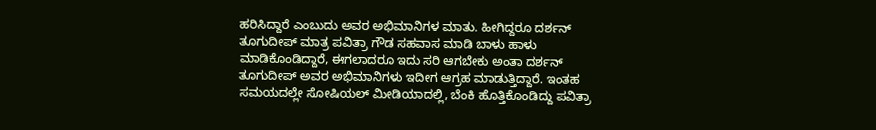ಹರಿಸಿದ್ದಾರೆ ಎಂಬುದು ಅವರ ಅಭಿಮಾನಿಗಳ ಮಾತು. ಹೀಗಿದ್ದರೂ ದರ್ಶನ್ ತೂಗುದೀಪ್ ಮಾತ್ರ ಪವಿತ್ರಾ ಗೌಡ ಸಹವಾಸ ಮಾಡಿ ಬಾಳು ಹಾಳು ಮಾಡಿಕೊಂಡಿದ್ದಾರೆ, ಈಗಲಾದರೂ ಇದು ಸರಿ ಆಗಬೇಕು ಅಂತಾ ದರ್ಶನ್ ತೂಗುದೀಪ್ ಅವರ ಅಭಿಮಾನಿಗಳು ಇದೀಗ ಆಗ್ರಹ ಮಾಡುತ್ತಿದ್ದಾರೆ. ಇಂತಹ ಸಮಯದಲ್ಲೇ ಸೋಷಿಯಲ್ ಮೀಡಿಯಾದಲ್ಲಿ, ಬೆಂಕಿ ಹೊತ್ತಿಕೊಂಡಿದ್ದು ಪವಿತ್ರಾ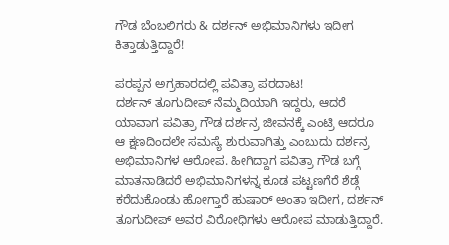ಗೌಡ ಬೆಂಬಲಿಗರು & ದರ್ಶನ್ ಅಭಿಮಾನಿಗಳು ಇದೀಗ ಕಿತ್ತಾಡುತ್ತಿದ್ದಾರೆ!

ಪರಪ್ಪನ ಅಗ್ರಹಾರದಲ್ಲಿ ಪವಿತ್ರಾ ಪರದಾಟ!
ದರ್ಶನ್ ತೂಗುದೀಪ್ ನೆಮ್ಮದಿಯಾಗಿ ಇದ್ದರು, ಆದರೆ ಯಾವಾಗ ಪವಿತ್ರಾ ಗೌಡ ದರ್ಶನ್ರ ಜೀವನಕ್ಕೆ ಎಂಟ್ರಿ ಆದರೂ ಆ ಕ್ಷಣದಿಂದಲೇ ಸಮಸ್ಯೆ ಶುರುವಾಗಿತ್ತು ಎಂಬುದು ದರ್ಶನ್ರ ಅಭಿಮಾನಿಗಳ ಆರೋಪ. ಹೀಗಿದ್ದಾಗ ಪವಿತ್ರಾ ಗೌಡ ಬಗ್ಗೆ ಮಾತನಾಡಿದರೆ ಅಭಿಮಾನಿಗಳನ್ನ ಕೂಡ ಪಟ್ಟಣಗೆರೆ ಶೆಡ್ಗೆ ಕರೆದುಕೊಂಡು ಹೋಗ್ತಾರೆ ಹುಷಾರ್ ಅಂತಾ ಇದೀಗ, ದರ್ಶನ್ ತೂಗುದೀಪ್ ಅವರ ವಿರೋಧಿಗಳು ಆರೋಪ ಮಾಡುತ್ತಿದ್ದಾರೆ.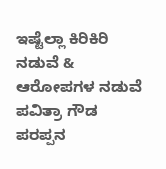ಇಷ್ಟೆಲ್ಲಾ ಕಿರಿಕಿರಿ ನಡುವೆ & ಆರೋಪಗಳ ನಡುವೆ ಪವಿತ್ರಾ ಗೌಡ ಪರಪ್ಪನ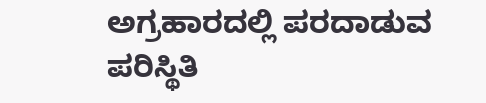ಅಗ್ರಹಾರದಲ್ಲಿ ಪರದಾಡುವ ಪರಿಸ್ಥಿತಿ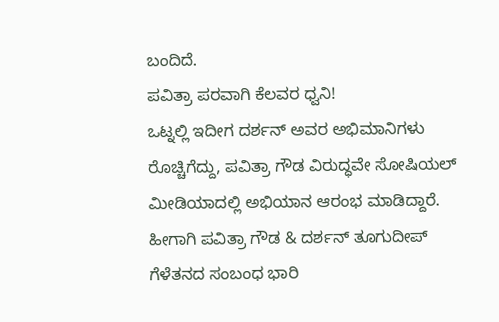ಬಂದಿದೆ.
ಪವಿತ್ರಾ ಪರವಾಗಿ ಕೆಲವರ ಧ್ವನಿ!
ಒಟ್ನಲ್ಲಿ ಇದೀಗ ದರ್ಶನ್ ಅವರ ಅಭಿಮಾನಿಗಳು ರೊಚ್ಚಿಗೆದ್ದು, ಪವಿತ್ರಾ ಗೌಡ ವಿರುದ್ಧವೇ ಸೋಷಿಯಲ್ ಮೀಡಿಯಾದಲ್ಲಿ ಅಭಿಯಾನ ಆರಂಭ ಮಾಡಿದ್ದಾರೆ. ಹೀಗಾಗಿ ಪವಿತ್ರಾ ಗೌಡ & ದರ್ಶನ್ ತೂಗುದೀಪ್ ಗೆಳೆತನದ ಸಂಬಂಧ ಭಾರಿ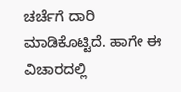ಚರ್ಚೆಗೆ ದಾರಿ ಮಾಡಿಕೊಟ್ಟಿದೆ. ಹಾಗೇ ಈ ವಿಚಾರದಲ್ಲಿ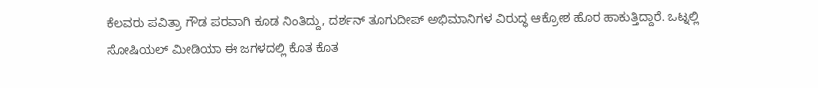ಕೆಲವರು ಪವಿತ್ರಾ ಗೌಡ ಪರವಾಗಿ ಕೂಡ ನಿಂತಿದ್ದು, ದರ್ಶನ್ ತೂಗುದೀಪ್ ಅಭಿಮಾನಿಗಳ ವಿರುದ್ಧ ಆಕ್ರೋಶ ಹೊರ ಹಾಕುತ್ತಿದ್ದಾರೆ. ಒಟ್ನಲ್ಲಿ ಸೋಷಿಯಲ್ ಮೀಡಿಯಾ ಈ ಜಗಳದಲ್ಲಿ ಕೊತ ಕೊತ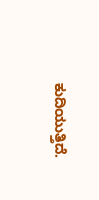ಕುದಿಯುತ್ತಿದೆ.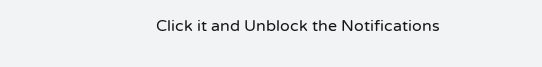Click it and Unblock the Notifications